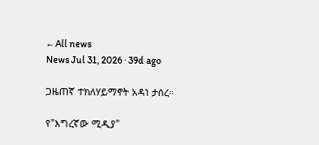← All news
News Jul 31, 2026 · 39d ago

ጋዜጠኛ ተክለሃይማኖት አዳነ ታሰረ።

የ"እግረኛው ሚዲያ"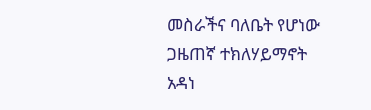መስራችና ባለቤት የሆነው ጋዜጠኛ ተክለሃይማኖት አዳነ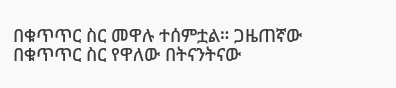በቁጥጥር ስር መዋሉ ተሰምቷል። ጋዜጠኛው በቁጥጥር ስር የዋለው በትናንትናው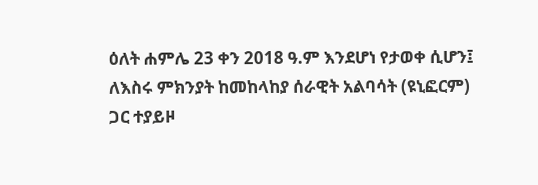ዕለት ሐምሌ 23 ቀን 2018 ዓ.ም እንደሆነ የታወቀ ሲሆን፤ ለእስሩ ምክንያት ከመከላከያ ሰራዊት አልባሳት (ዩኒፎርም) ጋር ተያይዞ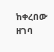ከቀረበው ዘገባ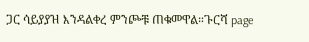ጋር ሳይያያዝ እንዳልቀረ ምንጮቹ ጠቁመዋል።ጉርሻ page